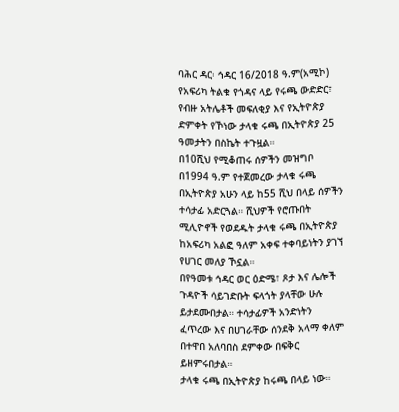ባሕር ዳር፡ ኅዳር 16/2018 ዓ.ም(አሚኮ) የአፍሪካ ትልቁ የጎዳና ላይ የሩጫ ውድድር፣ የብዙ አትሌቶች መፍለቂያ እና የኢትዮጵያ ድምቀት የኾነው ታላቁ ሩጫ በኢትዮጵያ 25 ዓመታትን በስኬት ተጉዟል።
በ10ሺህ የሚቆጠሩ ሰዎችን መዝግቦ በ1994 ዓ.ም የተጀመረው ታላቁ ሩጫ በኢትዮጵያ አሁን ላይ ከ55 ሺህ በላይ ሰዎችን ተሳታፊ አድርጓል። ሺህዎች የሮጡበት ሚሊዮኖች የወደዱት ታላቁ ሩጫ በኢትዮጵያ ከአፍሪካ አልፎ ዓለም አቀፍ ተቀባይነትን ያገኘ የሀገር መለያ ኾኗል።
በየዓመቱ ኅዳር ወር ዕድሜ፣ ጾታ እና ሌሎች ጉዳዮች ሳይገድቡት ፍላጎት ያላቸው ሁሉ ይታደሙበታል። ተሳታፊዎች አንድነትን ፈጥረው እና በሀገራቸው ሰንደቅ አላማ ቀለም በተዋበ አለባበስ ደምቀው በፍቅር ይዘምሩበታል።
ታላቁ ሩጫ በኢትዮጵያ ከሩጫ በላይ ነው።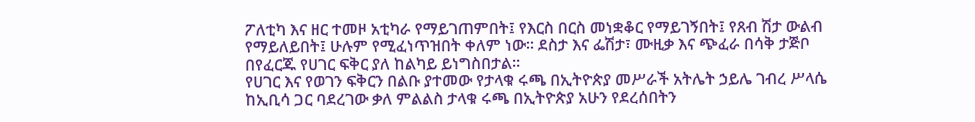ፖለቲካ እና ዘር ተመዞ አቲካራ የማይገጠምበት፤ የእርስ በርስ መነቋቆር የማይገኝበት፤ የጸብ ሽታ ውልብ የማይለይበት፤ ሁሉም የሚፈነጥዝበት ቀለም ነው። ደስታ እና ፌሽታ፣ ሙዚቃ እና ጭፈራ በሳቅ ታጅቦ በየፈርጁ የሀገር ፍቅር ያለ ከልካይ ይነግስበታል።
የሀገር እና የወገን ፍቅርን በልቡ ያተመው የታላቁ ሩጫ በኢትዮጵያ መሥራች አትሌት ኃይሌ ገብረ ሥላሴ ከኢቢሳ ጋር ባደረገው ቃለ ምልልስ ታላቁ ሩጫ በኢትዮጵያ አሁን የደረሰበትን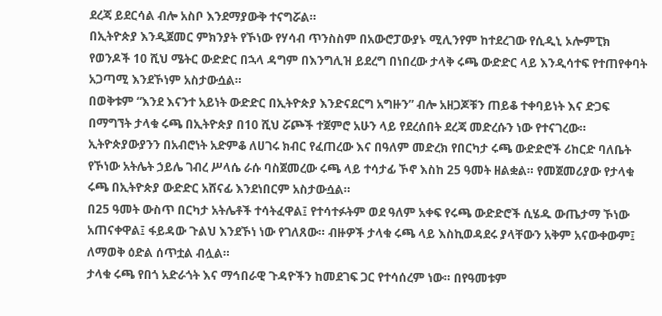ደረጃ ይደርሳል ብሎ አስቦ እንደማያውቅ ተናግሯል።
በኢትዮጵያ እንዲጀመር ምክንያት የኾነው የሃሳብ ጥንስስም በአውሮፓውያኑ ሚሊንየም ከተደረገው የሲዲኒ ኦሎምፒክ የወንዶች 10 ሺህ ሜትር ውድድር በኋላ ዳግም በእንግሊዝ ይደረግ በነበረው ታላቅ ሩጫ ውድድር ላይ እንዲሳተፍ የተጠየቀባት አጋጣሚ እንደኾነም አስታውሷል።
በወቅቱም “እንደ እናንተ አይነት ውድድር በኢትዮጵያ እንድናደርግ አግዙን” ብሎ አዘጋጆቹን ጠይቆ ተቀባይነት እና ድጋፍ በማግኘት ታላቁ ሩጫ በኢትዮጵያ በ10 ሺህ ሯጮች ተጀምሮ አሁን ላይ የደረሰበት ደረጃ መድረሱን ነው የተናገረው።
ኢትዮጵያውያንን በአብሮነት አድምቆ ለሀገሩ ክብር የፈጠረው እና በዓለም መድረክ የበርካታ ሩጫ ውድድሮች ሪከርድ ባለቤት የኾነው አትሌት ኃይሌ ገብረ ሥላሴ ራሱ ባስጀመረው ሩጫ ላይ ተሳታፊ ኾኖ እስከ 25 ዓመት ዘልቋል። የመጀመሪያው የታላቁ ሩጫ በኢትዮጵያ ውድድር አሸናፊ እንደነበርም አስታውሷል።
በ25 ዓመት ውስጥ በርካታ አትሌቶች ተሳትፈዋል፤ የተሳተፉትም ወደ ዓለም አቀፍ የሩጫ ውድድሮች ሲሄዱ ውጤታማ ኾነው አጠናቀዋል፤ ፋይዳው ጉልህ እንደኾነ ነው የገለጸው። ብዙዎች ታላቁ ሩጫ ላይ እስኪወዳደሩ ያላቸውን አቅም አናውቀውም፤ ለማወቅ ዕድል ሰጥቷል ብሏል።
ታላቁ ሩጫ የበጎ አድራጎት እና ማኅበራዊ ጉዳዮችን ከመደገፍ ጋር የተሳሰረም ነው። በየዓመቱም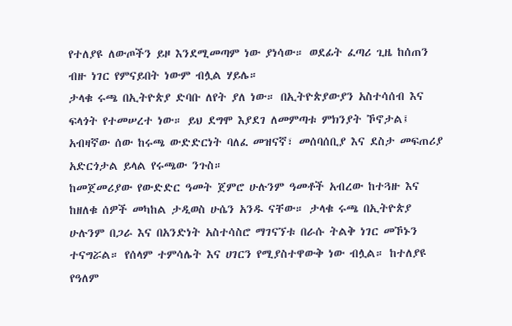የተለያዩ ለውጦችን ይዞ እንደሚመጣም ነው ያነሳው። ወደፊት ፈጣሪ ጊዜ ከሰጠን ብዙ ነገር የምናይበት ነውም ብሏል ሃይሌ።
ታላቁ ሩጫ በኢትዮጵያ ድባቡ ለየት ያለ ነው። በኢትዮጵያውያን አስተሳሰብ እና ፍላጎት የተመሠረተ ነው። ይህ ደግሞ እያደገ ለመምጣቱ ምክንያት ኾኖታል፤ አብዛኛው ሰው ከሩጫ ውድድርነት ባለፈ መዝናኛ፣ መሰባሰቢያ እና ደስታ መፍጠሪያ አድርጎታል ይላል የሩጫው ንጉስ።
ከመጀመሪያው የውድድር ዓመት ጀምሮ ሁሉንም ዓመቶች አብረው ከተጓዙ እና ከዘለቁ ሰዎች መካከል ታዲወስ ሁሴን አንዱ ናቸው። ታላቁ ሩጫ በኢትዮጵያ ሁሉንም በጋራ እና በአንድነት አስተሳስሮ ማገናኘቱ በራሱ ትልቅ ነገር መኾኑን ተናግሯል። የሰላም ተምሳሌት እና ሀገርን የሚያስተዋውቅ ነው ብሏል። ከተለያዩ የዓለም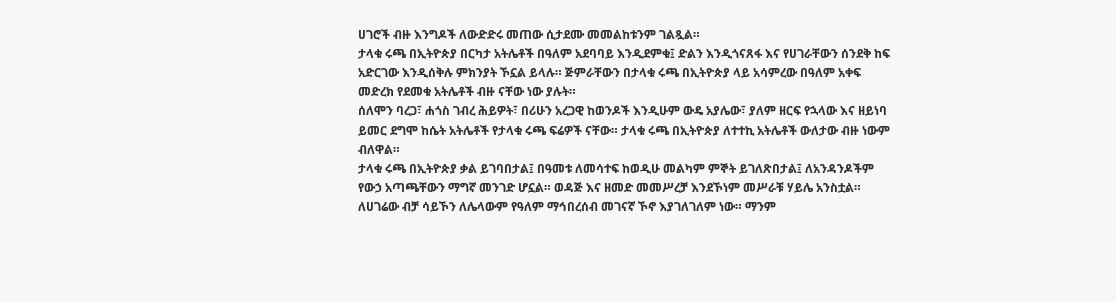ሀገሮች ብዙ እንግዶች ለውድድሩ መጠው ሲታደሙ መመልከቱንም ገልጿል።
ታላቁ ሩጫ በኢትዮጵያ በርካታ አትሌቶች በዓለም አደባባይ እንዲደምቁ፤ ድልን እንዲጎናጸፋ እና የሀገራቸውን ሰንደቅ ከፍ አድርገው እንዲሰቅሉ ምክንያት ኾኗል ይላሉ። ጅምራቸውን በታላቁ ሩጫ በኢትዮጵያ ላይ አሳምረው በዓለም አቀፍ መድረክ የደመቁ አትሌቶች ብዙ ናቸው ነው ያሉት።
ሰለሞን ባረጋ፣ ሐጎስ ገብረ ሕይዎት፣ በሪሁን አረጋዊ ከወንዶች እንዲሁም ውዴ አያሌው፣ ያለም ዘርፍ የኋላው እና ዘይነባ ይመር ደግሞ ከሴት አትሌቶች የታላቁ ሩጫ ፍሬዎች ናቸው። ታላቁ ሩጫ በኢትዮጵያ ለተተኪ አትሌቶች ውለታው ብዙ ነውም ብለዋል።
ታላቁ ሩጫ በኢትዮጵያ ቃል ይገባበታል፤ በዓመቱ ለመሳተፍ ከወዲሁ መልካም ምኞት ይገለጽበታል፤ ለአንዳንዶችም የውኃ አጣጫቸውን ማግኛ መንገድ ሆኗል። ወዳጅ እና ዘመድ መመሥረቻ እንደኾነም መሥራቹ ሃይሌ አንስቷል።
ለሀገሬው ብቻ ሳይኾን ለሌላውም የዓለም ማኅበረሰብ መገናኛ ኾኖ እያገለገለም ነው። ማንም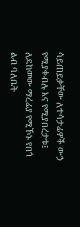ሳይጠይቃቸው ለተሳታፊዎች ውኃ የሚያቀብሉ እና የሚያበረታቱ፤ ለደከመው ማረፊያ የሚኾኑ የበጎ ልብ ባለቤት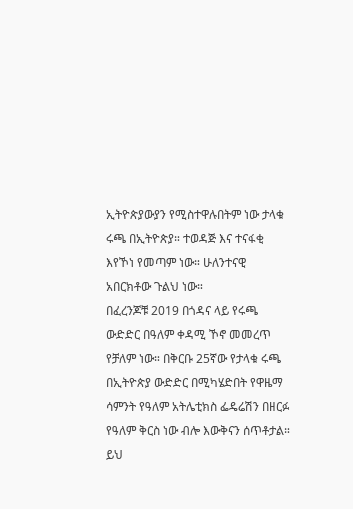ኢትዮጵያውያን የሚስተዋሉበትም ነው ታላቁ ሩጫ በኢትዮጵያ። ተወዳጅ እና ተናፋቂ እየኾነ የመጣም ነው። ሁለንተናዊ አበርክቶው ጉልህ ነው።
በፈረንጆቹ 2019 በጎዳና ላይ የሩጫ ውድድር በዓለም ቀዳሚ ኾኖ መመረጥ የቻለም ነው። በቅርቡ 25ኛው የታላቁ ሩጫ በኢትዮጵያ ውድድር በሚካሄድበት የዋዜማ ሳምንት የዓለም አትሌቲክስ ፌዴሬሽን በዘርፉ የዓለም ቅርስ ነው ብሎ እውቅናን ሰጥቶታል።
ይህ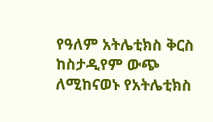የዓለም አትሌቲክስ ቅርስ ከስታዲየም ውጭ ለሚከናወኑ የአትሌቲክስ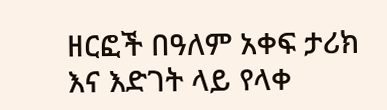ዘርፎች በዓለም አቀፍ ታሪክ እና እድገት ላይ የላቀ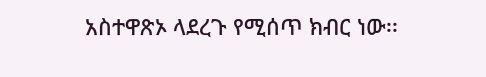አስተዋጽኦ ላደረጉ የሚሰጥ ክብር ነው፡፡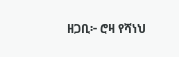ዘጋቢ፦ ሮዛ የሻነህ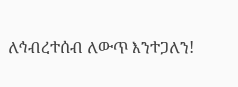ለኅብረተሰብ ለውጥ እንተጋለን!